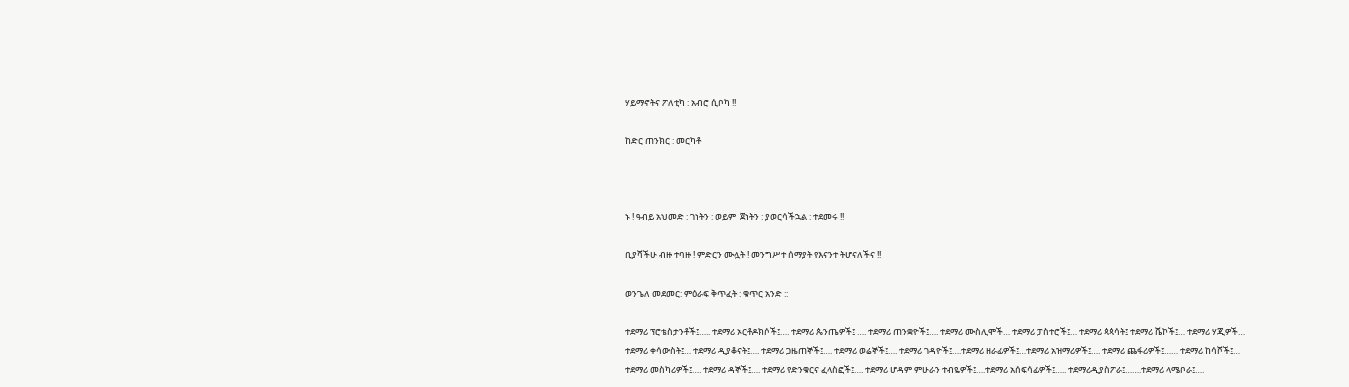ሃይማኖትና ፖለቲካ : አብሮ ሲቦካ !!

ከድር ጠንክር : መርካቶ



ኑ ! ዓብይ አህመድ : ገነትን : ወይም  ጀነትን : ያወርሳችኋል : ተደመሩ !!

ቢያሻችሁ ብዙ ተባዙ ! ምድርን ሙሏት ! መንግሥተ ሰማያት የእናንተ ትሆናለችና !!

ወንጌለ መደመር: ምዕራፍ ቅጥፈት : ቁጥር አንድ ::

ተደማሪ ፕሮቴስታንቶች፤….. ተደማሪ ኦርቶዶክሶች፤…. ተደማሪ ጴንጤዎች፤ …. ተደማሪ ጠንቋዮች፤…. ተደማሪ ሙስሊሞች… ተደማሪ ፓስተሮች፤… ተደማሪ ጳጳሳት፤ ተደማሪ ሼኮች፤… ተደማሪ ሃጂዎች… ተደማሪ ቀሳውስት፤… ተደማሪ ዲያቆናት፤…. ተደማሪ ጋዜጠኞች፤…. ተደማሪ ወሬኞች፤…. ተደማሪ ገዳዮች፤….ተደማሪ ዘራፊዎች፤…ተደማሪ አዝማሪዎች፤…. ተደማሪ ጨፋሪዎች፤…… ተደማሪ ከሳሾች፤… ተደማሪ መስካሪዎች፤…. ተደማሪ ዳኞች፤…. ተደማሪ የድንቁርና ፈላስፎች፤…. ተደማሪ ሆዳም ምሁራን ተብዬዎች፤….ተደማሪ አሰፍሳፊዎች፤….. ተደማሪዲያስፖራ፤…….ተደማሪ ላሜቦራ፤….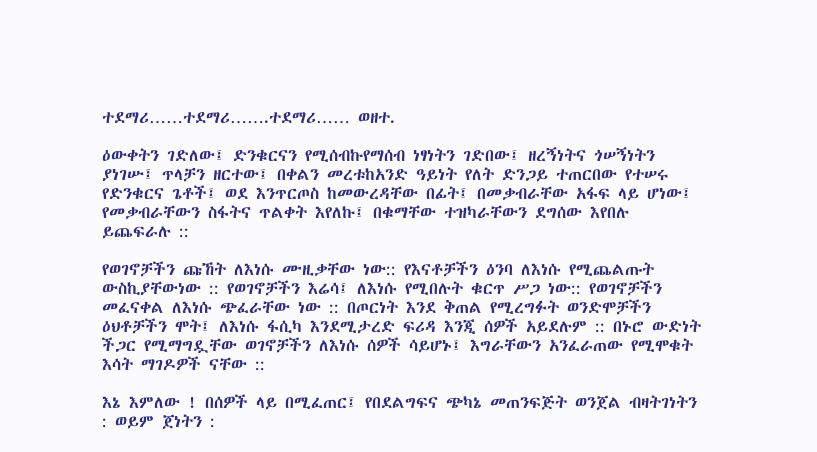ተደማሪ……ተደማሪ…….ተደማሪ…… ወዘተ.

ዕውቀትን ገድለው፤ ድንቁርናን የሚሰብኩየማሰብ ነፃነትን ገድበው፤ ዘረኝነትና ጎሠኝነትን ያነገሡ፤ ጥላቻን ዘርተው፤ በቀልን መረቱከአንድ ዓይነት የለት ድንጋይ ተጠርበው የተሠሩ የድንቁርና ጌቶች፤ ወደ እንጥርጦስ ከመውረዳቸው በፊት፤ በመቃብራቸው አፋፍ ላይ ሆነው፤ የመቃብራቸውን ስፋትና ጥልቀት እየለኩ፤ በቁማቸው ተዝካራቸውን ደግሰው እየበሉ ይጨፍራሉ ::

የወገኖቻችን ጩኸት ለእነሱ ሙዚቃቸው ነው:: የእናቶቻችን ዕንባ ለእነሱ የሚጨልጡት ውስኪያቸውነው :: የወገኖቻችን እሬሳ፤ ለእነሱ የሚበሉት ቁርጥ ሥጋ ነው:: የወገኖቻችን መፈናቀል ለእነሱ ጭፈራቸው ነው :: በጦርነት እንደ ቅጠል የሚረግፉት ወንድሞቻችን ዕህቶቻችን ሞት፤ ለእነሱ ፋሲካ እንደሚታረድ ፍሪዳ እንጂ ሰዎች አይደሉም :: በኑሮ ውድነት ችጋር የሚማግዷቸው ወገኖቻችን ለእነሱ ሰዎች ሳይሆኑ፤ እግራቸውን አንፈራጠው የሚሞቁት እሳት ማገዶዎች ናቸው ::

እኔ እምለው ! በሰዎች ላይ በሚፈጠር፤ የበደልግፍና ጭካኔ መጠንፍጅት ወንጀል ብዛትገነትን : ወይም ጀነትን :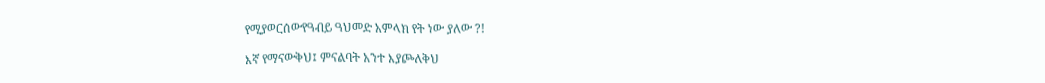የሚያወርሰውየዓብይ ዓህመድ አምላክ የት ነው ያለው ?!

እኛ የማናውቅህ፤ ምናልባት አንተ እያጮለቅህ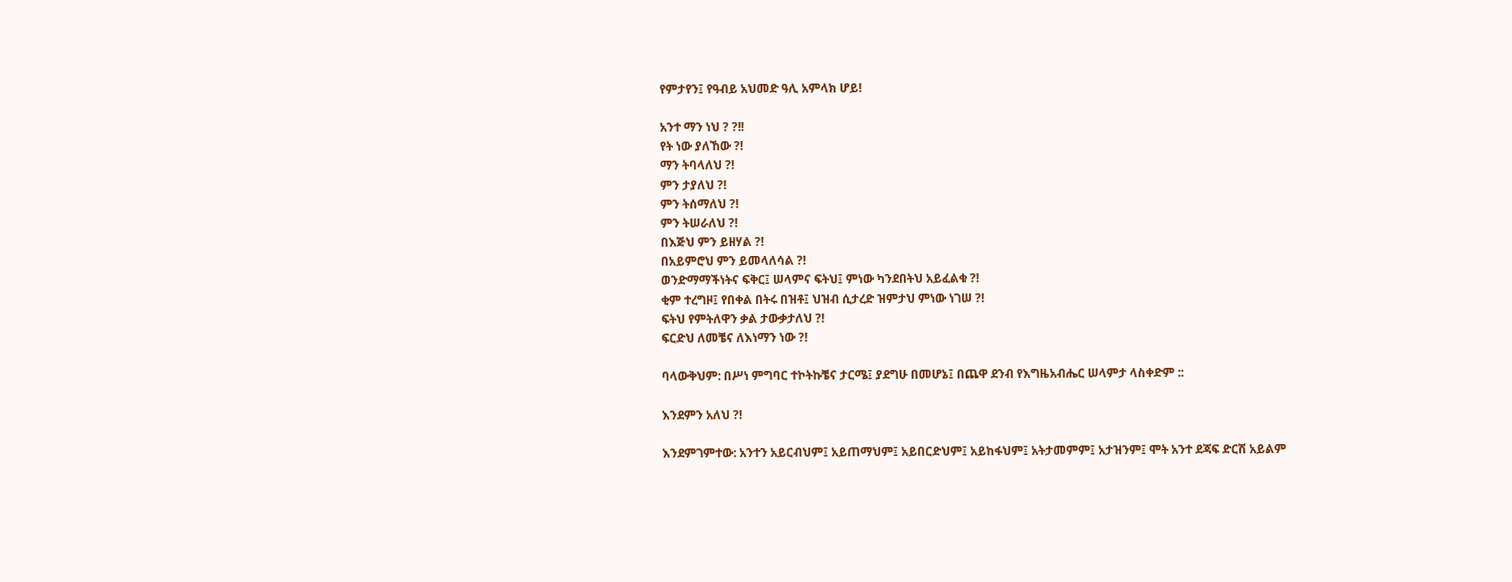የምታየን፤ የዓብይ አህመድ ዓሊ አምላክ ሆይ!

አንተ ማን ነህ ? ?!!
የት ነው ያለኸው ?!
ማን ትባላለህ ?!
ምን ታያለህ ?!
ምን ትሰማለህ ?!
ምን ትሠራለህ ?!
በእጅህ ምን ይዘሃል ?!
በአይምሮህ ምን ይመላለሳል ?!
ወንድማማችነትና ፍቅር፤ ሠላምና ፍትህ፤ ምነው ካንደበትህ አይፈልቁ ?!
ቂም ተረግዞ፤ የበቀል በትሩ በዝቶ፤ ህዝብ ሲታረድ ዝምታህ ምነው ነገሠ ?!
ፍትህ የምትለዋን ቃል ታውቃታለህ ?!
ፍርድህ ለመቼና ለእነማን ነው ?!

ባላውቅህም: በሥነ ምግባር ተኮትኩቼና ታርሜ፤ ያደግሁ በመሆኔ፤ በጨዋ ደንብ የእግዜአብሔር ሠላምታ ላስቀድም ::

እንደምን አለህ ?!

እንደምገምተው: አንተን አይርብህም፤ አይጠማህም፤ አይበርድህም፤ አይከፋህም፤ አትታመምም፤ አታዝንም፤ ሞት አንተ ደጃፍ ድርሽ አይልም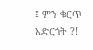፤ ምን ቁርጥ አድርጎት ?!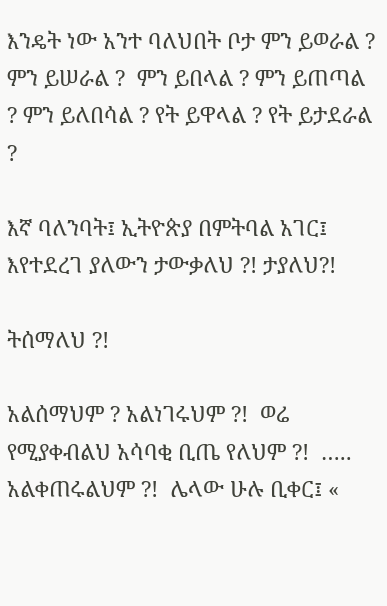እንዴት ነው አንተ ባለህበት ቦታ ምን ይወራል ? ምን ይሠራል ?  ምን ይበላል ? ምን ይጠጣል ? ምን ይለበሳል ? የት ይዋላል ? የት ይታደራል ?

እኛ ባለንባት፤ ኢትዮጵያ በምትባል አገር፤ እየተደረገ ያለውን ታውቃለህ ?! ታያለህ?!

ትሰማለህ ?!

አልሰማህም ? አልነገሩህም ?!  ወሬ የሚያቀብልህ አሳባቂ ቢጤ የለህም ?!  ….. አልቀጠሩልህም ?!  ሌላው ሁሉ ቢቀር፤ «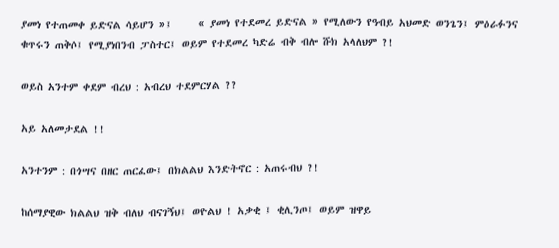ያመነ የተጠመቀ ይድናል ሳይሆን »፤     « ያመነ የተደመረ ይድናል » የሚለውን የዓብይ አህመድ ወንጌን፤ ምዕራፉንና ቁጥሩን ጠቅሶ፤ የሚያነበንብ ፓስተር፤ ወይም የተደመረ ካድሬ ብቅ ብሎ ሹክ አላለህም ?!

ወይስ አንተም ቀደም ብረህ : አብረህ ተደምርሃል ??

አይ አለመታደል !!

አንተንም : በጎሣና በዘር ጠርፈው፤ በክልልህ እንድትኖር : አጠሩብህ ?!

ከሰማያዊው ክልልህ ዝቅ ብለህ ብናገኝህ፤ ወዮልህ ! አቃቂ ፤ ቂሊንጦ፤ ወይም ዝዋይ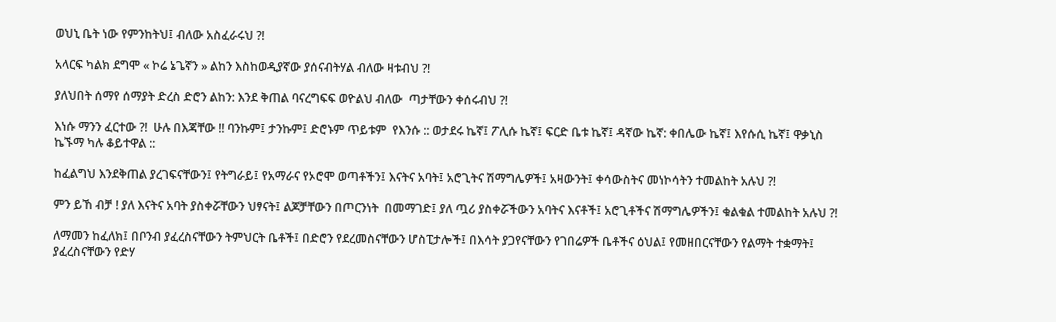ወህኒ ቤት ነው የምንከትህ፤ ብለው አስፈራሩህ ?!

አላርፍ ካልክ ደግሞ « ኮሬ ኔጌኛን » ልከን እስከወዲያኛው ያሰናብትሃል ብለው ዛቱብህ ?!

ያለህበት ሰማየ ሰማያት ድረስ ድሮን ልከን: እንደ ቅጠል ባናረግፍፍ ወዮልህ ብለው  ጣታቸውን ቀሰሩብህ ?!

እነሱ ማንን ፈርተው ?!  ሁሉ በእጃቸው !! ባንኩም፤ ታንኩም፤ ድሮኑም ጥይቱም  የእንሱ :: ወታደሩ ኬኛ፤ ፖሊሱ ኬኛ፤ ፍርድ ቤቱ ኬኛ፤ ዳኛው ኬኛ: ቀበሌው ኬኛ፤ እየሱሲ ኬኛ፤ ዋቃኒስ ኬኙማ ካሉ ቆይተዋል ::

ከፈልግህ እንደቅጠል ያረገፍናቸውን፤ የትግራይ፤ የአማራና የኦሮሞ ወጣቶችን፤ እናትና አባት፤ አሮጊትና ሽማግሌዎች፤ አዛውንት፤ ቀሳውስትና መነኮሳትን ተመልከት አሉህ ?!

ምን ይኸ ብቻ ! ያለ እናትና አባት ያስቀሯቸውን ህፃናት፤ ልጆቻቸውን በጦርንነት  በመማገድ፤ ያለ ጧሪ ያስቀሯችውን አባትና እናቶች፤ አሮጊቶችና ሽማግሌዎችን፤ ቁልቁል ተመልከት አሉህ ?!

ለማመን ከፈለክ፤ በቦንብ ያፈረስናቸውን ትምህርት ቤቶች፤ በድሮን የደረመስናቸውን ሆስፒታሎች፤ በእሳት ያጋየናቸውን የገበሬዎች ቤቶችና ዕህል፤ የመዘበርናቸውን የልማት ተቋማት፤ ያፈረስናቸውን የድሃ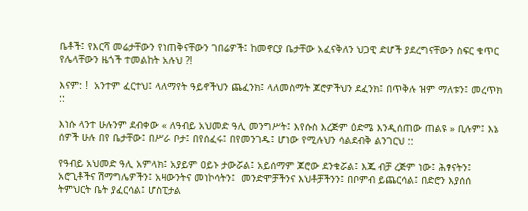ቤቶች፤ የእርሻ መሬታቸውን የነጠቅናቸውን ገበሬዎች፤ ከመኖርያ ቤታቸው አፈናቅለን ህጋዊ ድሆች ያደረግናቸውን ስፍር ቁጥር የሌላቸውን ዜጎች ተመልከት አሉህ ?!

እናም: !  አንተም ፈርተህ፤ ላለማየት ዓይኖችህን ጨፈንክ፤ ላለመስማት ጆሮዎችህን ደፈንክ፤ በጥቅሉ ዝም ማለቱን፤ መረጥክ ::

እነሱ ላንተ ሁሉንም ደብቀው « ለዓብይ አህመድ ዓሊ መንግሥት፤ እየሱስ እረጅም ዕድሜ እንዲሰጠው ጠልዩ » ቢሉም፤ እኔ ሰዎች ሁሉ በየ ቤታቸው፤ በሥራ ቦታ፤ በየሰፈሩ፤ በየመንገዱ፤ ሆነው የሚሉህን ሳልደብቅ ልንገርህ ::

የዓብይ አህመድ ዓሊ አምላክ፤ አያይም ዐይኑ ታውሯል፤ አይሰማም ጆሮው ደንቁሯል፤ እጁ ብቻ ረጅም ነው፤ ሕፃናትን፤ አሮጊቶችና ሽማግሌዎችን፤ አዛውንትና መነኮሳትን፤  መንድሞቻችንና እህቶቻችንን፤ በቦምብ ይጨርሳል፤ በድሮን እያሰሰ ትምህርት ቤት ያፈርሳል፤ ሆስፒታል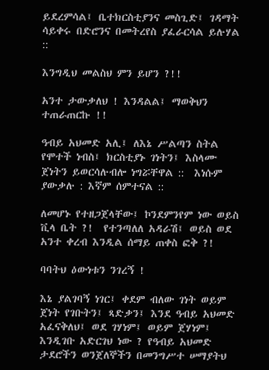ይደረምሳል፤ ቤተክርስቲያንና መስጊድ፤ ገዳማት ሳይቀሩ በድሮንና በመትረየስ ያፈራርሳል ይሉሃል ::

እንግዲህ መልስህ ምን ይሆን ?!!

አንተ ታውቃለህ ! እንዳልል፤ ማወቅህን ተጠራጠርኩ !!

ዓብይ አህመድ አሊ፤ ለእኔ ሥልጣን ስትል የሞተች ነብስ፤ ክርስቲያኑ ገነትን፤ እስላሙ ጀነትን ይወርሳሉብሎ ነግሯቸዋል ::  እነሱም ያውቃሉ : እኛም ሰምተናል ::

ለመሆኑ የተዘጋጀላቸው፤ ኮንደምንየም ነው ወይስ ቪላ ቤት ?!  የተንጣለለ አዳራሽ፤ ወይስ ወደ አንተ ቀረብ እንዲል ሰማይ ጠቀስ ፎቅ ?!

ባባትህ ዕውነቱን ንገረኝ !

እኔ ያልገባኝ ነገር፤ ቀደም ብለው ገነት ወይም ጀነት የገቡትን፤ ጻድቃን፤ እንደ ዓብይ አህመድ አፈናቅለህ፤ ወደ ገሃነም፤ ወይም ጀሃነም፤ እንዲገቡ አድርገህ ነው ? የዓብይ አህመድ ታደሮችን ወንጀለኞችን በመንግሥተ ሠማያትህ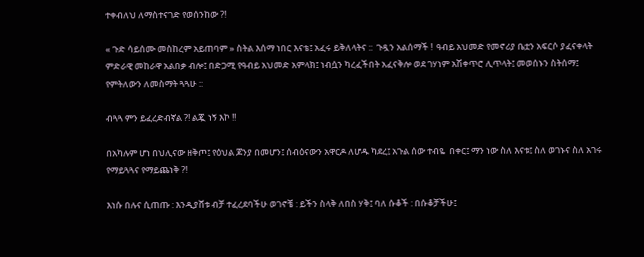ተቀብለህ ለማስተናገድ የወሰንከው ?!

« ጉድ ሳይሰሙ መስከረም አይጠባም » ስትል እሰማ ነበር እናቴ፤ አፈሩ ይቅለላትና ::  ጉዷን አልሰማች !  ዓብይ አህመድ የመኖሪያ ቤቷን አፍርሶ ያፈናቀላት ምድራዊ መከራዋ አልበቃ ብሎ፤ በድጋሚ የዓብይ አህመድ አምላክ፤ ነብሷን ካረፈችበት አፈናቅሎ ወደ ገሃነም አሽቀጥሮ ሊጥላት፤ መወሰኑን ስትሰማ፤ የምትለውን ለመስማት ጓጓሁ ::

ብጓጓ ምን ይፈረድብኛል ?! ልጇ ነኝ እኮ !!

በአካሉም ሆነ በህሊናው ዘቅጦ፤ የዕህል ጆንያ በመሆን፤ ሰብዕናውን አዋርዶ ለሆዱ ካደረ፤ አጉል ሰው ተብዬ  በቀር፤ ማን ነው ስለ እናቱ፤ ስለ ወገኑና ስለ አገሩ የማይጓጓና የማይጨነቅ ?!

እነሱ በሉና ሲጠጡ : እንዲያሸቱ ብቻ ተፈረደባችሁ ወገኖቼ : ይችን ስላቅ ለበስ ሃቅ፤ ባለ ሱቆች : በሱቆቻችሁ፤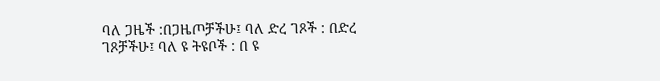ባለ ጋዜች :በጋዜጦቻችሁ፤ ባለ ድረ ገጾች : በድረ ገጾቻችሁ፤ ባለ ዩ ትዩቦች : በ ዩ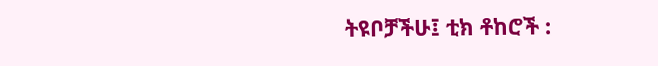ትዩቦቻችሁ፤ ቲክ ቶከሮች :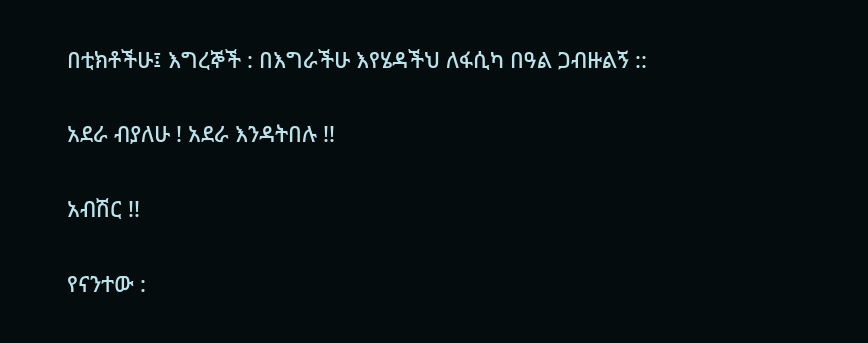በቲክቶችሁ፤ እግረኞች : በእግራችሁ እየሄዳችህ ለፋሲካ በዓል ጋብዙልኝ ::

አደራ ብያለሁ ! አደራ እንዳትበሉ !!

አብሽር !!

የናንተው :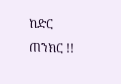ከድር ጠንክር !!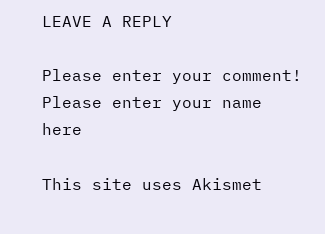LEAVE A REPLY

Please enter your comment!
Please enter your name here

This site uses Akismet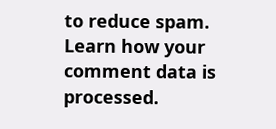to reduce spam. Learn how your comment data is processed.